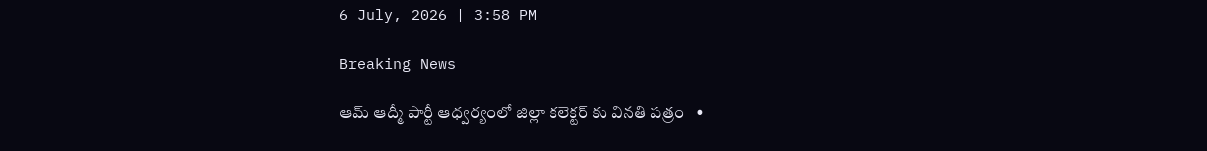6 July, 2026 | 3:58 PM

Breaking News

ఆమ్ ఆద్మీ పార్టీ ఆధ్వర్యంలో జిల్లా కలెక్టర్ కు వినతి పత్రం   •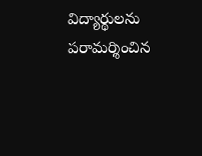విద్యార్థులను పరామర్శించిన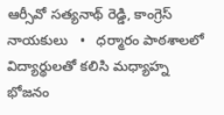ఆర్సీవో సత్యనాథ్ రెడ్డి, కాంగ్రెస్ నాయకులు   •   ధర్మారం పాఠశాలలో విద్యార్థులతో కలిసి మధ్యాహ్న భోజనం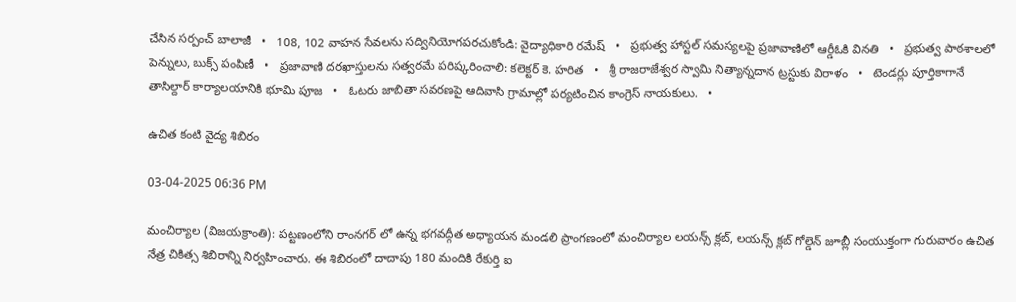చేసిన సర్పంచ్ బాలాజీ   •   108, 102 వాహన సేవలను సద్వినియోగపరచుకోండి: వైద్యాధికారి రమేష్   •   ప్రభుత్వ హాస్టల్ సమస్యలపై ప్రజావాణిలో ఆర్డీఓకి వినతి   •   ప్రభుత్వ పాఠశాలలో పెన్నులు, బుక్స్ పంపిణీ   •   ప్రజావాణి దరఖాస్తులను సత్వరమే పరిష్కరించాలి: కలెక్టర్ కె. హరిత   •   శ్రీ రాజరాజేశ్వర స్వామి నిత్యాన్నదాన ట్రస్టుకు విరాళం   •   టెండర్లు పూర్తికాగానే తాసిల్దార్ కార్యాలయానికి భూమి పూజ   •   ఓటరు జాబితా సవరణపై ఆదివాసి గ్రామాల్లో పర్యటించిన కాంగ్రెస్ నాయకులు.   •

ఉచిత కంటి వైద్య శిబిరం

03-04-2025 06:36 PM

మంచిర్యాల (విజయక్రాంతి): పట్టణంలోని రాంనగర్ లో ఉన్న భగవద్గీత అధ్యాయన మండలి ప్రాంగణంలో మంచిర్యాల లయన్స్ క్లబ్, లయన్స్ క్లబ్ గోల్డెన్ జూబ్లీ సంయుక్తంగా గురువారం ఉచిత నేత్ర చికిత్స శిబిరాన్ని నిర్వహించారు. ఈ శిబిరంలో దాదాపు 180 మందికి రేకుర్తి ఐ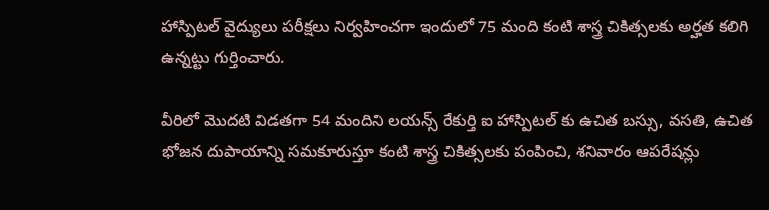హాస్పిటల్ వైద్యులు పరీక్షలు నిర్వహించగా ఇందులో 75 మంది కంటి శాస్త్ర చికిత్సలకు అర్హత కలిగి ఉన్నట్టు గుర్తించారు.

వీరిలో మొదటి విడతగా 54 మందిని లయన్స్ రేకుర్తి ఐ హాస్పిటల్ కు ఉచిత బస్సు, వసతి, ఉచిత భోజన దుపాయాన్ని సమకూరుస్తూ కంటి శాస్త్ర చికిత్సలకు పంపించి, శనివారం ఆపరేషన్లు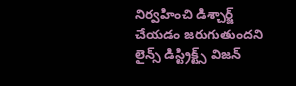నిర్వహించి డిశ్చార్జ్ చేయడం జరుగుతుందని లైన్స్ డిస్ట్రిక్ట్స్ విజన్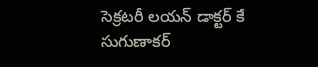సెక్రటరీ లయన్ డాక్టర్ కే సుగుణాకర్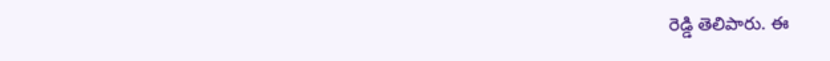రెడ్డి తెలిపారు. ఈ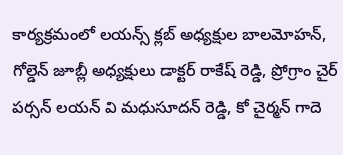కార్యక్రమంలో లయన్స్ క్లబ్ అధ్యక్షుల బాలమోహన్, గోల్డెన్ జూబ్లీ అధ్యక్షులు డాక్టర్ రాకేష్ రెడ్డి, ప్రోగ్రాం చైర్ పర్సన్ లయన్ వి మధుసూదన్ రెడ్డి, కో చైర్మన్ గాదె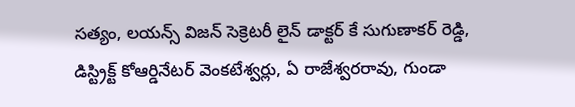సత్యం, లయన్స్ విజన్ సెక్రెటరీ లైన్ డాక్టర్ కే సుగుణాకర్ రెడ్డి, డిస్ట్రిక్ట్ కోఆర్డినేటర్ వెంకటేశ్వర్లు, ఏ రాజేశ్వరరావు, గుండా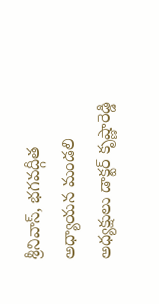శ్రీనివాస్, భగవద్గీత అధ్యాయన మండలి అధ్యక్షులు డాక్టర్ కృష్ణారెడ్డి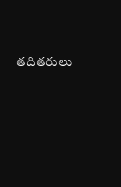తదితరులు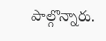పాల్గొన్నారు.